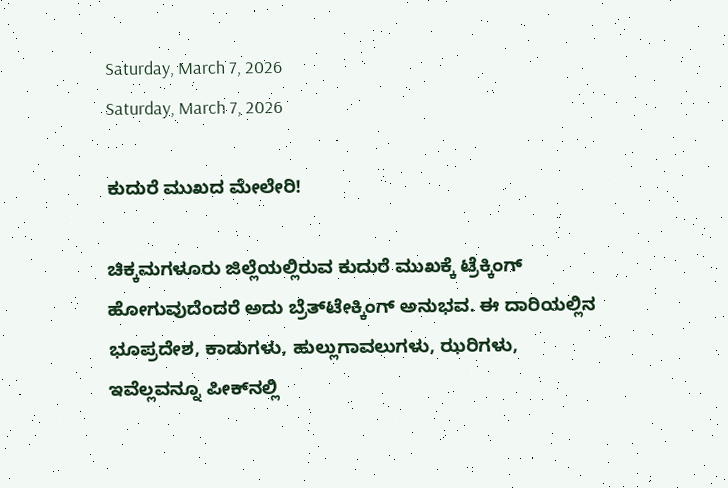Saturday, March 7, 2026
Saturday, March 7, 2026

ಕುದುರೆ ಮುಖದ ಮೇಲೇರಿ!

ಚಿಕ್ಕಮಗಳೂರು ಜಿಲ್ಲೆಯಲ್ಲಿರುವ ಕುದುರೆ ಮುಖಕ್ಕೆ ಟ್ರೆಕ್ಕಿಂಗ್‌ ಹೋಗುವುದೆಂದರೆ ಅದು ಬ್ರೆತ್‌ಟೇಕ್ಕಿಂಗ್‌ ಅನುಭವ. ಈ ದಾರಿಯಲ್ಲಿನ ಭೂಪ್ರದೇಶ, ಕಾಡುಗಳು, ಹುಲ್ಲುಗಾವಲುಗಳು, ಝರಿಗಳು, ಇವೆಲ್ಲವನ್ನೂ ಪೀಕ್‌ನಲ್ಲಿ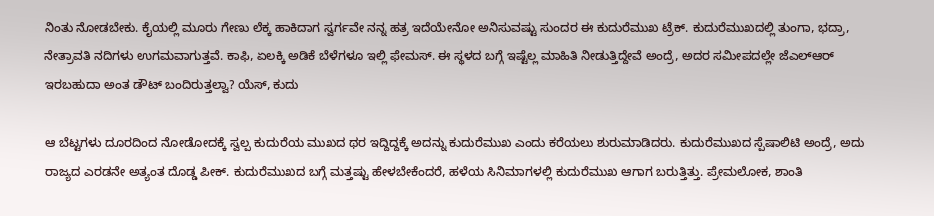ನಿಂತು ನೋಡಬೇಕು. ಕೈಯಲ್ಲಿ ಮೂರು ಗೇಣು ಲೆಕ್ಕ ಹಾಕಿದಾಗ ಸ್ವರ್ಗವೇ ನನ್ನ ಹತ್ರ ಇದೆಯೇನೋ ಅನಿಸುವಷ್ಟು ಸುಂದರ ಈ ಕುದುರೆಮುಖ ಟ್ರೆಕ್‌. ಕುದುರೆಮುಖದಲ್ಲಿ ತುಂಗಾ, ಭದ್ರಾ, ನೇತ್ರಾವತಿ ನದಿಗಳು ಉಗಮವಾಗುತ್ತವೆ. ಕಾಫಿ, ಏಲಕ್ಕಿ ಅಡಿಕೆ ಬೆಳೆಗಳೂ ಇಲ್ಲಿ ಫೇಮಸ್‌. ಈ ಸ್ಥಳದ ಬಗ್ಗೆ ಇಷ್ಟೆಲ್ಲ ಮಾಹಿತಿ ನೀಡುತ್ತಿದ್ದೇವೆ ಅಂದ್ರೆ, ಅದರ ಸಮೀಪದಲ್ಲೇ ಜೆಎಲ್‌ಆರ್‌ ಇರಬಹುದಾ ಅಂತ ಡೌಟ್‌ ಬಂದಿರುತ್ತಲ್ವಾ? ಯೆಸ್‌, ಕುದು

ಆ ಬೆಟ್ಟಗಳು ದೂರದಿಂದ ನೋಡೋದಕ್ಕೆ ಸ್ವಲ್ಪ ಕುದುರೆಯ ಮುಖದ ಥರ ಇದ್ದಿದ್ದಕ್ಕೆ ಅದನ್ನು ಕುದುರೆಮುಖ ಎಂದು ಕರೆಯಲು ಶುರುಮಾಡಿದರು. ಕುದುರೆಮುಖದ ಸ್ಪೆಷಾಲಿಟಿ ಅಂದ್ರೆ, ಅದು ರಾಜ್ಯದ ಎರಡನೇ ಅತ್ಯಂತ ದೊಡ್ಡ ಪೀಕ್‌. ಕುದುರೆಮುಖದ ಬಗ್ಗೆ ಮತ್ತಷ್ಟು ಹೇಳಬೇಕೆಂದರೆ, ಹಳೆಯ ಸಿನಿಮಾಗಳಲ್ಲಿ ಕುದುರೆಮುಖ ಆಗಾಗ ಬರುತ್ತಿತ್ತು. ಪ್ರೇಮಲೋಕ, ಶಾಂತಿ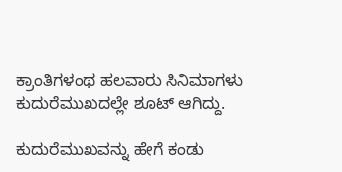ಕ್ರಾಂತಿಗಳಂಥ ಹಲವಾರು ಸಿನಿಮಾಗಳು ಕುದುರೆಮುಖದಲ್ಲೇ ಶೂಟ್‌ ಆಗಿದ್ದು.

ಕುದುರೆಮುಖವನ್ನು ಹೇಗೆ ಕಂಡು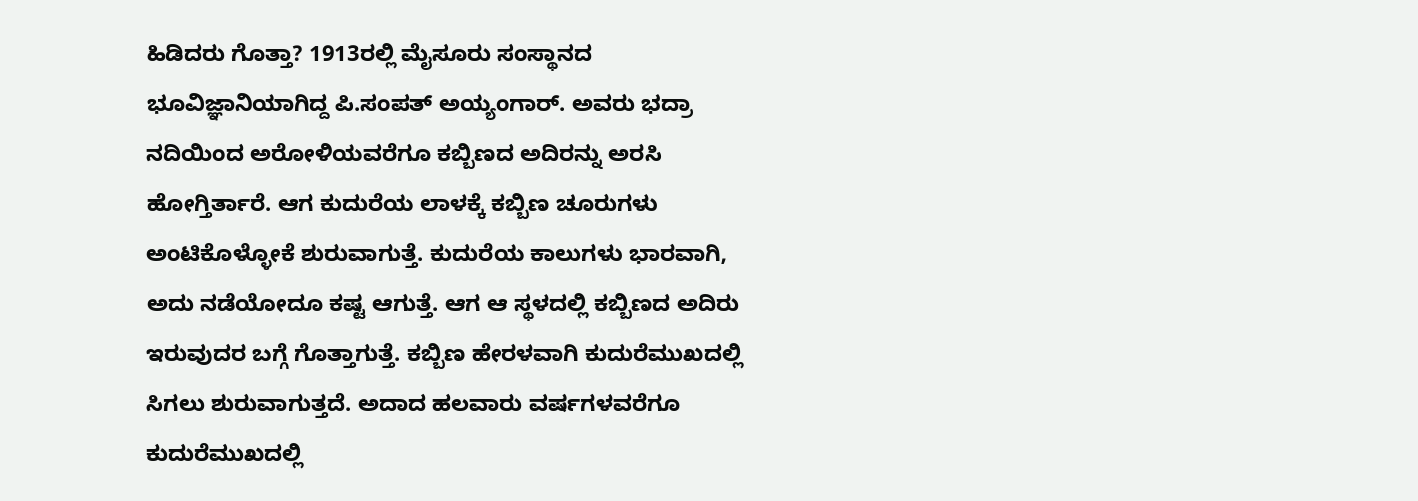ಹಿಡಿದರು ಗೊತ್ತಾ? 1913ರಲ್ಲಿ ಮೈಸೂರು ಸಂಸ್ಥಾನದ ಭೂವಿಜ್ಞಾನಿಯಾಗಿದ್ದ ಪಿ.ಸಂಪತ್‌ ಅಯ್ಯಂಗಾರ್‌. ಅವರು ಭದ್ರಾ ನದಿಯಿಂದ ಅರೋಳಿಯವರೆಗೂ ಕಬ್ಬಿಣದ ಅದಿರನ್ನು ಅರಸಿ ಹೋಗ್ತಿರ್ತಾರೆ. ಆಗ ಕುದುರೆಯ ಲಾಳಕ್ಕೆ ಕಬ್ಬಿಣ ಚೂರುಗಳು ಅಂಟಿಕೊಳ್ಳೋಕೆ ಶುರುವಾಗುತ್ತೆ. ಕುದುರೆಯ ಕಾಲುಗಳು ಭಾರವಾಗಿ, ಅದು ನಡೆಯೋದೂ ಕಷ್ಟ ಆಗುತ್ತೆ. ಆಗ ಆ ಸ್ಥಳದಲ್ಲಿ ಕಬ್ಬಿಣದ ಅದಿರು ಇರುವುದರ ಬಗ್ಗೆ ಗೊತ್ತಾಗುತ್ತೆ. ಕಬ್ಬಿಣ ಹೇರಳವಾಗಿ ಕುದುರೆಮುಖದಲ್ಲಿ ಸಿಗಲು ಶುರುವಾಗುತ್ತದೆ. ಅದಾದ ಹಲವಾರು ವರ್ಷಗಳವರೆಗೂ ಕುದುರೆಮುಖದಲ್ಲಿ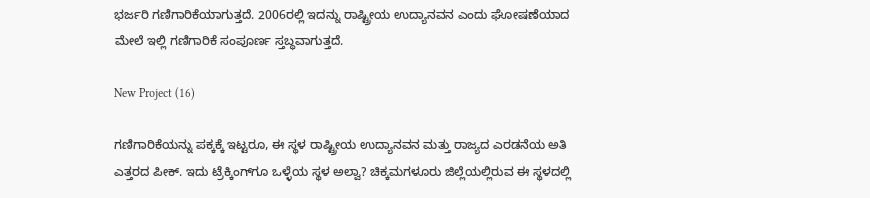ಭರ್ಜರಿ ಗಣಿಗಾರಿಕೆಯಾಗುತ್ತದೆ. 2006ರಲ್ಲಿ ಇದನ್ನು ರಾಷ್ಟ್ರೀಯ ಉದ್ಯಾನವನ ಎಂದು ಘೋಷಣೆಯಾದ ಮೇಲೆ ಇಲ್ಲಿ ಗಣಿಗಾರಿಕೆ ಸಂಪೂರ್ಣ ಸ್ತಬ್ಧವಾಗುತ್ತದೆ.

New Project (16)

ಗಣಿಗಾರಿಕೆಯನ್ನು ಪಕ್ಕಕ್ಕೆ ಇಟ್ಟರೂ, ಈ ಸ್ಥಳ ರಾಷ್ಟ್ರೀಯ ಉದ್ಯಾನವನ ಮತ್ತು ರಾಜ್ಯದ ಎರಡನೆಯ ಅತಿ ಎತ್ತರದ ಪೀಕ್‌. ಇದು ಟ್ರೆಕ್ಕಿಂಗ್‌ಗೂ ಒಳ್ಳೆಯ ಸ್ಥಳ ಅಲ್ವಾ? ಚಿಕ್ಕಮಗಳೂರು ಜಿಲ್ಲೆಯಲ್ಲಿರುವ ಈ ಸ್ಥಳದಲ್ಲಿ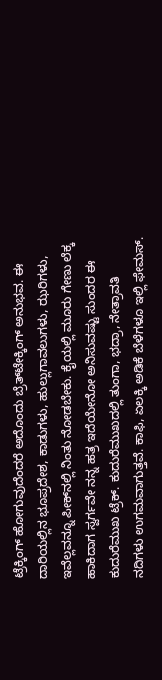ಟ್ರೆಕ್ಕಿಂಗ್‌ ಹೋಗುವುದೆಂದರೆ ಅದೊಂದು ಬ್ರೆತ್‌ಟೇಕ್ಕಿಂಗ್‌ ಅನುಭವ. ಈ ದಾರಿಯಲ್ಲಿನ ಭೂಪ್ರದೇಶ, ಕಾಡುಗಳು, ಹುಲ್ಲುಗಾವಲುಗಳು, ಝರಿಗಳು, ಇವೆಲ್ಲವನ್ನೂ ಪೀಕ್‌ನಲ್ಲಿ ನಿಂತು ನೋಡಬೇಕು. ಕೈಯಲ್ಲಿ ಮೂರು ಗೇಣು ಲೆಕ್ಕ ಹಾಕಿದಾಗ ಸ್ವರ್ಗವೇ ನನ್ನ ಹತ್ರ ಇದೆಯೇನೋ ಅನಿಸುವಷ್ಟು ಸುಂದರ ಈ ಕುದುರೆಮುಖ ಟ್ರೆಕ್‌. ಕುದುರೆಮುಖದಲ್ಲಿ ತುಂಗಾ, ಭದ್ರಾ, ನೇತ್ರಾವತಿ ನದಿಗಳು ಉಗಮವಾಗುತ್ತವೆ. ಕಾಫಿ, ಏಲಕ್ಕಿ ಅಡಿಕೆ ಬೆಳೆಗಳೂ ಇಲ್ಲಿ ಫೇಮಸ್‌.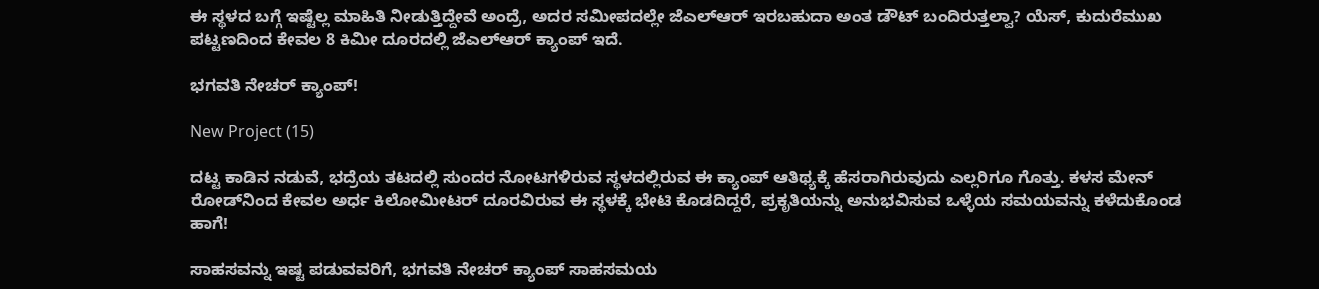ಈ ಸ್ಥಳದ ಬಗ್ಗೆ ಇಷ್ಟೆಲ್ಲ ಮಾಹಿತಿ ನೀಡುತ್ತಿದ್ದೇವೆ ಅಂದ್ರೆ, ಅದರ ಸಮೀಪದಲ್ಲೇ ಜೆಎಲ್‌ಆರ್‌ ಇರಬಹುದಾ ಅಂತ ಡೌಟ್‌ ಬಂದಿರುತ್ತಲ್ವಾ? ಯೆಸ್‌, ಕುದುರೆಮುಖ ಪಟ್ಟಣದಿಂದ ಕೇವಲ 8 ಕಿಮೀ ದೂರದಲ್ಲಿ ಜೆಎಲ್‌ಆರ್‌ ಕ್ಯಾಂಪ್‌ ಇದೆ.

ಭಗವತಿ ನೇಚರ್‌ ಕ್ಯಾಂಪ್‌!

New Project (15)

ದಟ್ಟ ಕಾಡಿನ ನಡುವೆ, ಭದ್ರೆಯ ತಟದಲ್ಲಿ ಸುಂದರ ನೋಟಗಳಿರುವ ಸ್ಥಳದಲ್ಲಿರುವ ಈ ಕ್ಯಾಂಪ್‌ ಆತಿಥ್ಯಕ್ಕೆ ಹೆಸರಾಗಿರುವುದು ಎಲ್ಲರಿಗೂ ಗೊತ್ತು. ಕಳಸ ಮೇನ್‌ ರೋಡ್‌ನಿಂದ ಕೇವಲ ಅರ್ಧ ಕಿಲೋಮೀಟರ್‌ ದೂರವಿರುವ ಈ ಸ್ಥಳಕ್ಕೆ ಭೇಟಿ ಕೊಡದಿದ್ದರೆ, ಪ್ರಕೃತಿಯನ್ನು ಅನುಭವಿಸುವ ಒಳ್ಳೆಯ ಸಮಯವನ್ನು ಕಳೆದುಕೊಂಡ ಹಾಗೆ!

ಸಾಹಸವನ್ನು ಇಷ್ಟ ಪಡುವವರಿಗೆ, ಭಗವತಿ ನೇಚರ್‌ ಕ್ಯಾಂಪ್‌ ಸಾಹಸಮಯ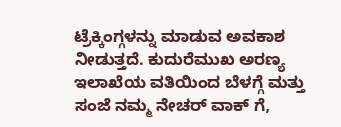ಟ್ರೆಕ್ಕಿಂಗ್ಗಳನ್ನು ಮಾಡುವ ಅವಕಾಶ ನೀಡುತ್ತದೆ. ಕುದುರೆಮುಖ ಅರಣ್ಯ ಇಲಾಖೆಯ ವತಿಯಿಂದ ಬೆಳಗ್ಗೆ ಮತ್ತು ಸಂಜೆ ನಮ್ಮ ನೇಚರ್‌ ವಾಕ್‌ ಗೆ,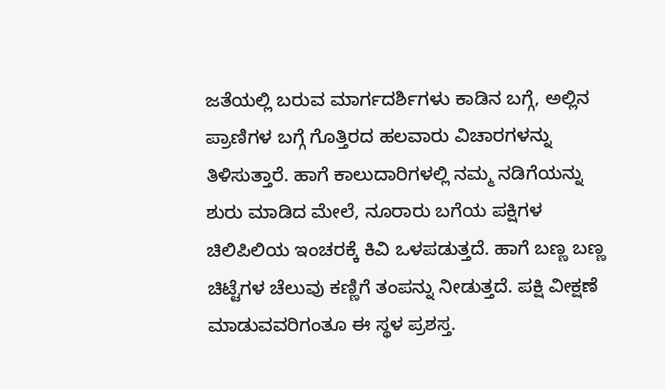ಜತೆಯಲ್ಲಿ ಬರುವ ಮಾರ್ಗದರ್ಶಿಗಳು ಕಾಡಿನ ಬಗ್ಗೆ, ಅಲ್ಲಿನ ಪ್ರಾಣಿಗಳ ಬಗ್ಗೆ ಗೊತ್ತಿರದ ಹಲವಾರು ವಿಚಾರಗಳನ್ನು ತಿಳಿಸುತ್ತಾರೆ. ಹಾಗೆ ಕಾಲುದಾರಿಗಳಲ್ಲಿ ನಮ್ಮ ನಡಿಗೆಯನ್ನು ಶುರು ಮಾಡಿದ ಮೇಲೆ, ನೂರಾರು ಬಗೆಯ ಪಕ್ಷಿಗಳ ಚಿಲಿಪಿಲಿಯ ಇಂಚರಕ್ಕೆ ಕಿವಿ ಒಳಪಡುತ್ತದೆ. ಹಾಗೆ ಬಣ್ಣ ಬಣ್ಣ ಚಿಟ್ಟೆಗಳ ಚೆಲುವು ಕಣ್ಣಿಗೆ ತಂಪನ್ನು ನೀಡುತ್ತದೆ. ಪಕ್ಷಿ ವೀಕ್ಷಣೆ ಮಾಡುವವರಿಗಂತೂ ಈ ಸ್ಥಳ ಪ್ರಶಸ್ತ.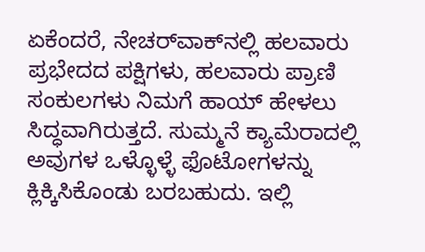ಏಕೆಂದರೆ, ನೇಚರ್‌ವಾಕ್‌ನಲ್ಲಿ ಹಲವಾರು ಪ್ರಭೇದದ ಪಕ್ಷಿಗಳು, ಹಲವಾರು ಪ್ರಾಣಿ ಸಂಕುಲಗಳು ನಿಮಗೆ ಹಾಯ್‌ ಹೇಳಲು ಸಿದ್ಧವಾಗಿರುತ್ತದೆ. ಸುಮ್ಮನೆ ಕ್ಯಾಮೆರಾದಲ್ಲಿ ಅವುಗಳ ಒಳ್ಳೊಳ್ಳೆ ಫೊಟೋಗಳನ್ನು ಕ್ಲಿಕ್ಕಿಸಿಕೊಂಡು ಬರಬಹುದು. ಇಲ್ಲಿ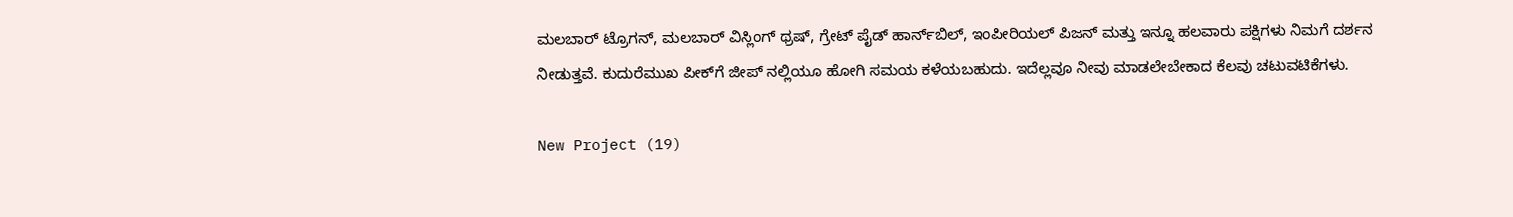ಮಲಬಾರ್‌ ಟ್ರೊಗನ್‌, ಮಲಬಾರ್ ವಿಸ್ಲಿಂಗ್ ಥ್ರಷ್, ಗ್ರೇಟ್ ಪೈಡ್ ಹಾರ್ನ್‌ಬಿಲ್, ಇಂಪೀರಿಯಲ್ ಪಿಜನ್ ಮತ್ತು ಇನ್ನೂ ಹಲವಾರು ಪಕ್ಷಿಗಳು ನಿಮಗೆ ದರ್ಶನ ನೀಡುತ್ತವೆ. ಕುದುರೆಮುಖ ಪೀಕ್‌ಗೆ ಜೀಪ್‌ ನಲ್ಲಿಯೂ ಹೋಗಿ ಸಮಯ ಕಳೆಯಬಹುದು. ಇದೆಲ್ಲವೂ ನೀವು ಮಾಡಲೇಬೇಕಾದ ಕೆಲವು ಚಟುವಟಿಕೆಗಳು.

New Project (19)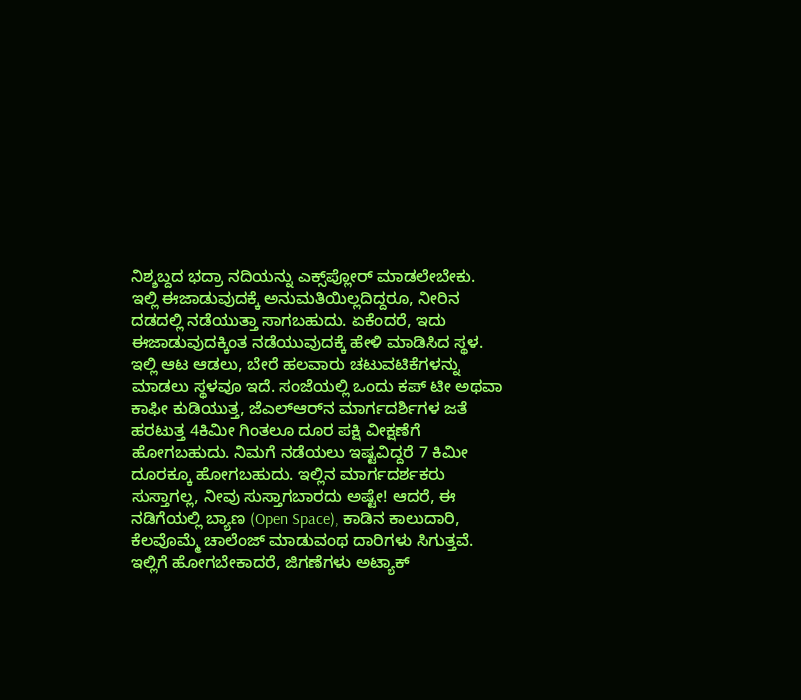ನಿಶ್ಶಬ್ದದ ಭದ್ರಾ ನದಿಯನ್ನು ಎಕ್ಸ್‌ಪ್ಲೋರ್‌ ಮಾಡಲೇಬೇಕು. ಇಲ್ಲಿ ಈಜಾಡುವುದಕ್ಕೆ ಅನುಮತಿಯಿಲ್ಲದಿದ್ದರೂ, ನೀರಿನ ದಡದಲ್ಲಿ ನಡೆಯುತ್ತಾ ಸಾಗಬಹುದು. ಏಕೆಂದರೆ, ಇದು ಈಜಾಡುವುದಕ್ಕಿಂತ ನಡೆಯುವುದಕ್ಕೆ ಹೇಳಿ ಮಾಡಿಸಿದ ಸ್ಥಳ. ಇಲ್ಲಿ ಆಟ ಆಡಲು, ಬೇರೆ ಹಲವಾರು ಚಟುವಟಿಕೆಗಳನ್ನು ಮಾಡಲು ಸ್ಥಳವೂ ಇದೆ. ಸಂಜೆಯಲ್ಲಿ ಒಂದು ಕಪ್‌ ಟೀ ಅಥವಾ ಕಾಫೀ ಕುಡಿಯುತ್ತ, ಜೆಎಲ್‌ಆರ್‌ನ ಮಾರ್ಗದರ್ಶಿಗಳ ಜತೆ ಹರಟುತ್ತ 4ಕಿಮೀ ಗಿಂತಲೂ ದೂರ ಪಕ್ಷಿ ವೀಕ್ಷಣೆಗೆ ಹೋಗಬಹುದು. ನಿಮಗೆ ನಡೆಯಲು ಇಷ್ಟವಿದ್ದರೆ 7 ಕಿಮೀ ದೂರಕ್ಕೂ ಹೋಗಬಹುದು. ಇಲ್ಲಿನ ಮಾರ್ಗದರ್ಶಕರು ಸುಸ್ತಾಗಲ್ಲ, ನೀವು ಸುಸ್ತಾಗಬಾರದು ಅಷ್ಟೇ! ಆದರೆ, ಈ ನಡಿಗೆಯಲ್ಲಿ ಬ್ಯಾಣ (Open Space), ಕಾಡಿನ ಕಾಲುದಾರಿ, ಕೆಲವೊಮ್ಮೆ ಚಾಲೆಂಜ್‌ ಮಾಡುವಂಥ ದಾರಿಗಳು ಸಿಗುತ್ತವೆ. ಇಲ್ಲಿಗೆ ಹೋಗಬೇಕಾದರೆ, ಜಿಗಣೆಗಳು ಅಟ್ಯಾಕ್‌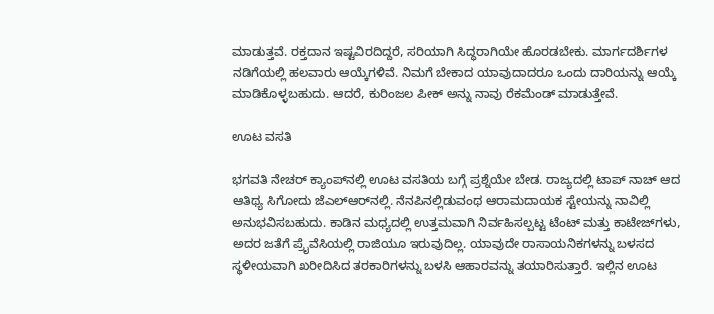ಮಾಡುತ್ತವೆ. ರಕ್ತದಾನ ಇಷ್ಟವಿರದಿದ್ದರೆ, ಸರಿಯಾಗಿ ಸಿದ್ಧರಾಗಿಯೇ ಹೊರಡಬೇಕು. ಮಾರ್ಗದರ್ಶಿಗಳ ನಡಿಗೆಯಲ್ಲಿ ಹಲವಾರು ಆಯ್ಕೆಗಳಿವೆ. ನಿಮಗೆ ಬೇಕಾದ ಯಾವುದಾದರೂ ಒಂದು ದಾರಿಯನ್ನು ಆಯ್ಕೆ ಮಾಡಿಕೊಳ್ಳಬಹುದು. ಆದರೆ, ಕುರಿಂಜಲ ಪೀಕ್‌ ಅನ್ನು ನಾವು ರೆಕಮೆಂಡ್‌ ಮಾಡುತ್ತೇವೆ.

ಊಟ ವಸತಿ

ಭಗವತಿ ನೇಚರ್‌ ಕ್ಯಾಂಪ್‌ನಲ್ಲಿ ಊಟ ವಸತಿಯ ಬಗ್ಗೆ ಪ್ರಶ್ನೆಯೇ ಬೇಡ. ರಾಜ್ಯದಲ್ಲಿ ಟಾಪ್‌ ನಾಚ್‌ ಆದ ಆತಿಥ್ಯ ಸಿಗೋದು ಜೆಎಲ್‌ಆರ್‌ನಲ್ಲಿ. ನೆನಪಿನಲ್ಲಿಡುವಂಥ ಆರಾಮದಾಯಕ ಸ್ಟೇಯನ್ನು ನಾವಿಲ್ಲಿ ಅನುಭವಿಸಬಹುದು. ಕಾಡಿನ ಮಧ್ಯದಲ್ಲಿ ಉತ್ತಮವಾಗಿ ನಿರ್ವಹಿಸಲ್ಪಟ್ಟ ಟೆಂಟ್‌ ಮತ್ತು ಕಾಟೇಜ್‌ಗಳು, ಅದರ ಜತೆಗೆ ಪ್ರೈವೆಸಿಯಲ್ಲಿ ರಾಜಿಯೂ ಇರುವುದಿಲ್ಲ. ಯಾವುದೇ ರಾಸಾಯನಿಕಗಳನ್ನು ಬಳಸದ ಸ್ಥಳೀಯವಾಗಿ ಖರೀದಿಸಿದ ತರಕಾರಿಗಳನ್ನು ಬಳಸಿ ಆಹಾರವನ್ನು ತಯಾರಿಸುತ್ತಾರೆ. ಇಲ್ಲಿನ ಊಟ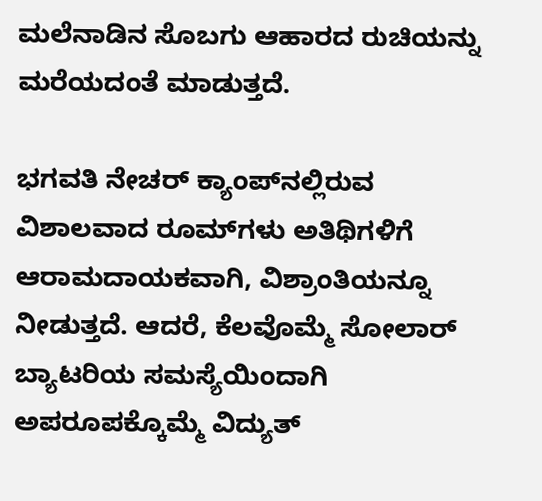ಮಲೆನಾಡಿನ ಸೊಬಗು ಆಹಾರದ ರುಚಿಯನ್ನು ಮರೆಯದಂತೆ ಮಾಡುತ್ತದೆ.

ಭಗವತಿ ನೇಚರ್‌ ಕ್ಯಾಂಪ್‌ನಲ್ಲಿರುವ ವಿಶಾಲವಾದ ರೂಮ್‌ಗಳು ಅತಿಥಿಗಳಿಗೆ ಆರಾಮದಾಯಕವಾಗಿ, ವಿಶ್ರಾಂತಿಯನ್ನೂ ನೀಡುತ್ತದೆ. ಆದರೆ, ಕೆಲವೊಮ್ಮೆ ಸೋಲಾರ್‌ ಬ್ಯಾಟರಿಯ ಸಮಸ್ಯೆಯಿಂದಾಗಿ ಅಪರೂಪಕ್ಕೊಮ್ಮೆ ವಿದ್ಯುತ್‌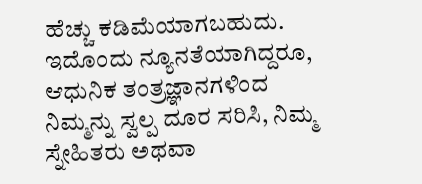ಹೆಚ್ಚು ಕಡಿಮೆಯಾಗಬಹುದು. ಇದೊಂದು ನ್ಯೂನತೆಯಾಗಿದ್ದರೂ, ಆಧುನಿಕ ತಂತ್ರಜ್ಞಾನಗಳಿಂದ ನಿಮ್ಮನ್ನು ಸ್ವಲ್ಪ ದೂರ ಸರಿಸಿ, ನಿಮ್ಮ ಸ್ನೇಹಿತರು ಅಥವಾ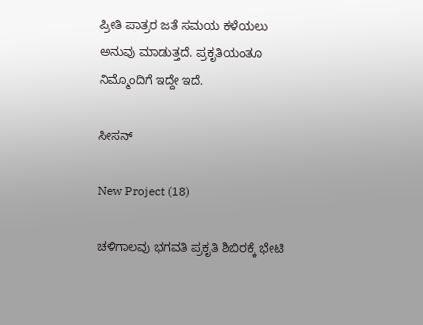ಪ್ರೀತಿ ಪಾತ್ರರ ಜತೆ ಸಮಯ ಕಳೆಯಲು ಅನುವು ಮಾಡುತ್ತದೆ. ಪ್ರಕೃತಿಯಂತೂ ನಿಮ್ಮೊಂದಿಗೆ ಇದ್ದೇ ಇದೆ.

ಸೀಸನ್‌

New Project (18)

ಚಳಿಗಾಲವು ಭಗವತಿ ಪ್ರಕೃತಿ ಶಿಬಿರಕ್ಕೆ ಭೇಟಿ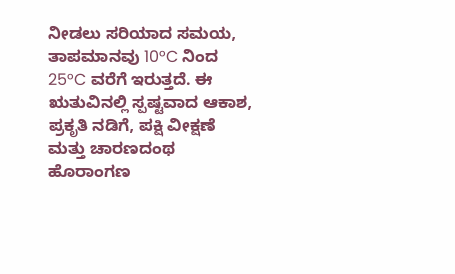ನೀಡಲು ಸರಿಯಾದ ಸಮಯ, ತಾಪಮಾನವು 10°C ನಿಂದ 25°C ವರೆಗೆ ಇರುತ್ತದೆ. ಈ ಋತುವಿನಲ್ಲಿ ಸ್ಪಷ್ಟವಾದ ಆಕಾಶ, ಪ್ರಕೃತಿ ನಡಿಗೆ, ಪಕ್ಷಿ ವೀಕ್ಷಣೆ ಮತ್ತು ಚಾರಣದಂಥ ಹೊರಾಂಗಣ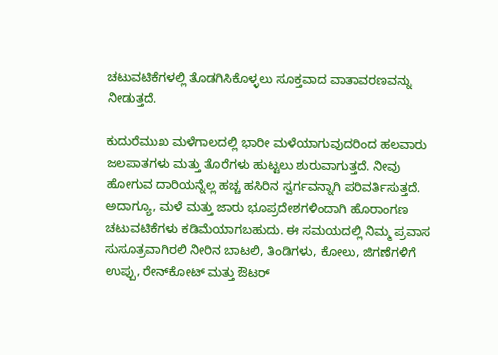ಚಟುವಟಿಕೆಗಳಲ್ಲಿ ತೊಡಗಿಸಿಕೊಳ್ಳಲು ಸೂಕ್ತವಾದ ವಾತಾವರಣವನ್ನು ನೀಡುತ್ತದೆ.

ಕುದುರೆಮುಖ ಮಳೆಗಾಲದಲ್ಲಿ ಭಾರೀ ಮಳೆಯಾಗುವುದರಿಂದ ಹಲವಾರು ಜಲಪಾತಗಳು ಮತ್ತು ತೊರೆಗಳು ಹುಟ್ಟಲು ಶುರುವಾಗುತ್ತದೆ. ನೀವು ಹೋಗುವ ದಾರಿಯನ್ನೆಲ್ಲ ಹಚ್ಚ ಹಸಿರಿನ ಸ್ವರ್ಗವನ್ನಾಗಿ ಪರಿವರ್ತಿಸುತ್ತದೆ. ಅದಾಗ್ಯೂ, ಮಳೆ ಮತ್ತು ಜಾರು ಭೂಪ್ರದೇಶಗಳಿಂದಾಗಿ ಹೊರಾಂಗಣ ಚಟುವಟಿಕೆಗಳು ಕಡಿಮೆಯಾಗಬಹುದು. ಈ ಸಮಯದಲ್ಲಿ ನಿಮ್ಮ ಪ್ರವಾಸ ಸುಸೂತ್ರವಾಗಿರಲಿ ನೀರಿನ ಬಾಟಲಿ, ತಿಂಡಿಗಳು, ಕೋಲು, ಜಿಗಣೆಗಳಿಗೆ ಉಪ್ಪು, ರೇನ್‌ಕೋಟ್ ಮತ್ತು ಔಟರ್‌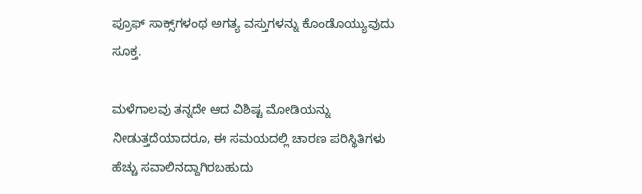ಪ್ರೂಫ್‌ ಸಾಕ್ಸ್‌ಗಳಂಥ ಅಗತ್ಯ ವಸ್ತುಗಳನ್ನು ಕೊಂಡೊಯ್ಯುವುದು ಸೂಕ್ತ.

ಮಳೆಗಾಲವು ತನ್ನದೇ ಆದ ವಿಶಿಷ್ಟ ಮೋಡಿಯನ್ನು ನೀಡುತ್ತದೆಯಾದರೂ, ಈ ಸಮಯದಲ್ಲಿ ಚಾರಣ ಪರಿಸ್ಥಿತಿಗಳು ಹೆಚ್ಚು ಸವಾಲಿನದ್ದಾಗಿರಬಹುದು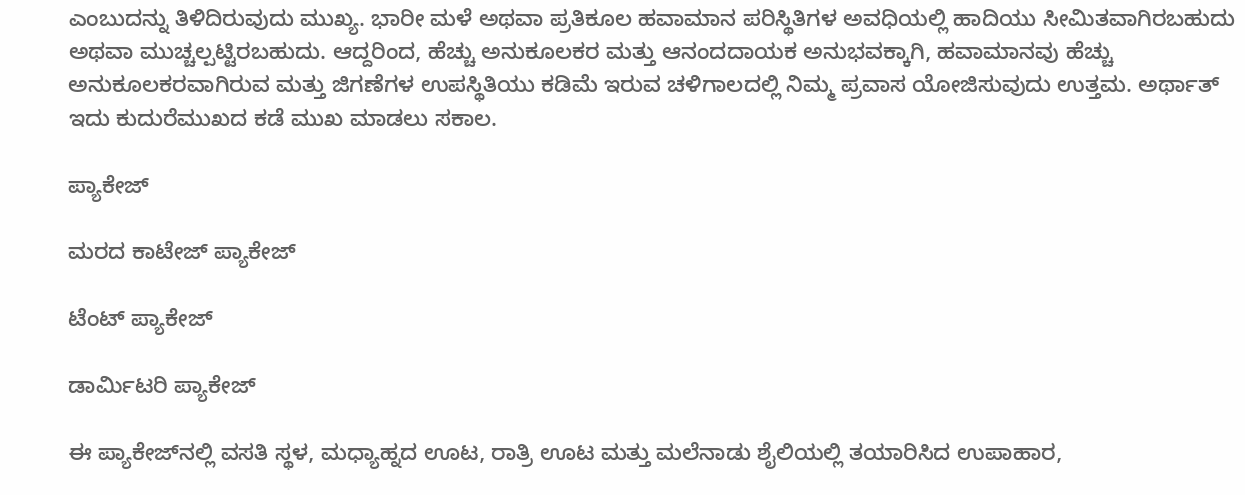ಎಂಬುದನ್ನು ತಿಳಿದಿರುವುದು ಮುಖ್ಯ. ಭಾರೀ ಮಳೆ ಅಥವಾ ಪ್ರತಿಕೂಲ ಹವಾಮಾನ ಪರಿಸ್ಥಿತಿಗಳ ಅವಧಿಯಲ್ಲಿ ಹಾದಿಯು ಸೀಮಿತವಾಗಿರಬಹುದು ಅಥವಾ ಮುಚ್ಚಲ್ಪಟ್ಟಿರಬಹುದು. ಆದ್ದರಿಂದ, ಹೆಚ್ಚು ಅನುಕೂಲಕರ ಮತ್ತು ಆನಂದದಾಯಕ ಅನುಭವಕ್ಕಾಗಿ, ಹವಾಮಾನವು ಹೆಚ್ಚು ಅನುಕೂಲಕರವಾಗಿರುವ ಮತ್ತು ಜಿಗಣೆಗಳ ಉಪಸ್ಥಿತಿಯು ಕಡಿಮೆ ಇರುವ ಚಳಿಗಾಲದಲ್ಲಿ ನಿಮ್ಮ ಪ್ರವಾಸ ಯೋಜಿಸುವುದು ಉತ್ತಮ. ಅರ್ಥಾತ್ ಇದು ಕುದುರೆಮುಖದ ಕಡೆ ಮುಖ ಮಾಡಲು ಸಕಾಲ.

ಪ್ಯಾಕೇಜ್‌

ಮರದ ಕಾಟೇಜ್ ಪ್ಯಾಕೇಜ್

ಟೆಂಟ್ ಪ್ಯಾಕೇಜ್

ಡಾರ್ಮಿಟರಿ ಪ್ಯಾಕೇಜ್

ಈ ಪ್ಯಾಕೇಜ್‌ನಲ್ಲಿ ವಸತಿ ಸ್ಥಳ, ಮಧ್ಯಾಹ್ನದ ಊಟ, ರಾತ್ರಿ ಊಟ ಮತ್ತು ಮಲೆನಾಡು ಶೈಲಿಯಲ್ಲಿ ತಯಾರಿಸಿದ ಉಪಾಹಾರ,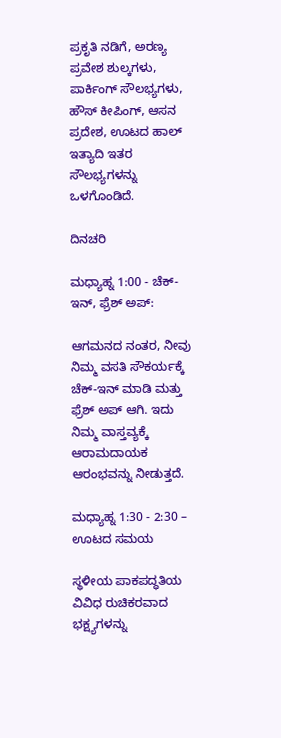ಪ್ರಕೃತಿ ನಡಿಗೆ, ಅರಣ್ಯ ಪ್ರವೇಶ ಶುಲ್ಕಗಳು, ಪಾರ್ಕಿಂಗ್ ಸೌಲಭ್ಯಗಳು, ಹೌಸ್ ಕೀಪಿಂಗ್, ಆಸನ ಪ್ರದೇಶ, ಊಟದ ಹಾಲ್ ಇತ್ಯಾದಿ ಇತರ ಸೌಲಭ್ಯಗಳನ್ನು ಒಳಗೊಂಡಿದೆ.

ದಿನಚರಿ

ಮಧ್ಯಾಹ್ನ 1:00 - ಚೆಕ್-ಇನ್, ಫ್ರೆಶ್ ಅಪ್:

ಆಗಮನದ ನಂತರ, ನೀವು ನಿಮ್ಮ ವಸತಿ ಸೌಕರ್ಯಕ್ಕೆ ಚೆಕ್-ಇನ್ ಮಾಡಿ ಮತ್ತು ಫ್ರೆಶ್ ಅಪ್ ಆಗಿ. ಇದು ನಿಮ್ಮ ವಾಸ್ತವ್ಯಕ್ಕೆ ಆರಾಮದಾಯಕ ಆರಂಭವನ್ನು ನೀಡುತ್ತದೆ.

ಮಧ್ಯಾಹ್ನ 1:30 - 2:30 – ಊಟದ ಸಮಯ

ಸ್ಥಳೀಯ ಪಾಕಪದ್ಧತಿಯ ವಿವಿಧ ರುಚಿಕರವಾದ ಭಕ್ಷ್ಯಗಳನ್ನು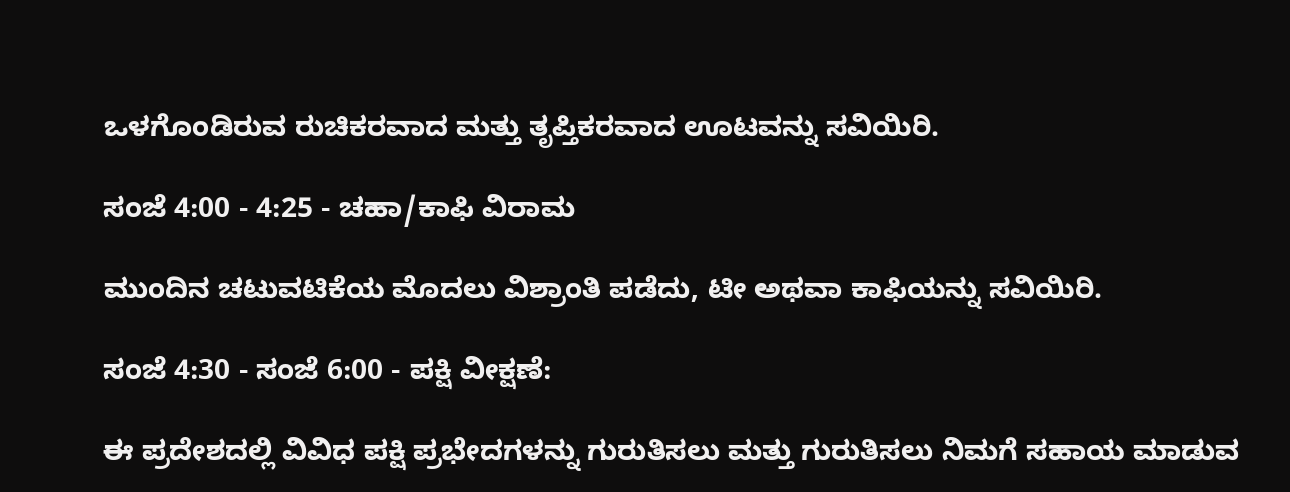ಒಳಗೊಂಡಿರುವ ರುಚಿಕರವಾದ ಮತ್ತು ತೃಪ್ತಿಕರವಾದ ಊಟವನ್ನು ಸವಿಯಿರಿ.

ಸಂಜೆ 4:00 - 4:25 - ಚಹಾ/ಕಾಫಿ ವಿರಾಮ

ಮುಂದಿನ ಚಟುವಟಿಕೆಯ ಮೊದಲು ವಿಶ್ರಾಂತಿ ಪಡೆದು, ಟೀ ಅಥವಾ ಕಾಫಿಯನ್ನು ಸವಿಯಿರಿ.

ಸಂಜೆ 4:30 - ಸಂಜೆ 6:00 - ಪಕ್ಷಿ ವೀಕ್ಷಣೆ:

ಈ ಪ್ರದೇಶದಲ್ಲಿ ವಿವಿಧ ಪಕ್ಷಿ ಪ್ರಭೇದಗಳನ್ನು ಗುರುತಿಸಲು ಮತ್ತು ಗುರುತಿಸಲು ನಿಮಗೆ ಸಹಾಯ ಮಾಡುವ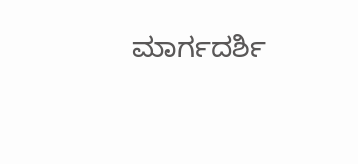ಮಾರ್ಗದರ್ಶಿ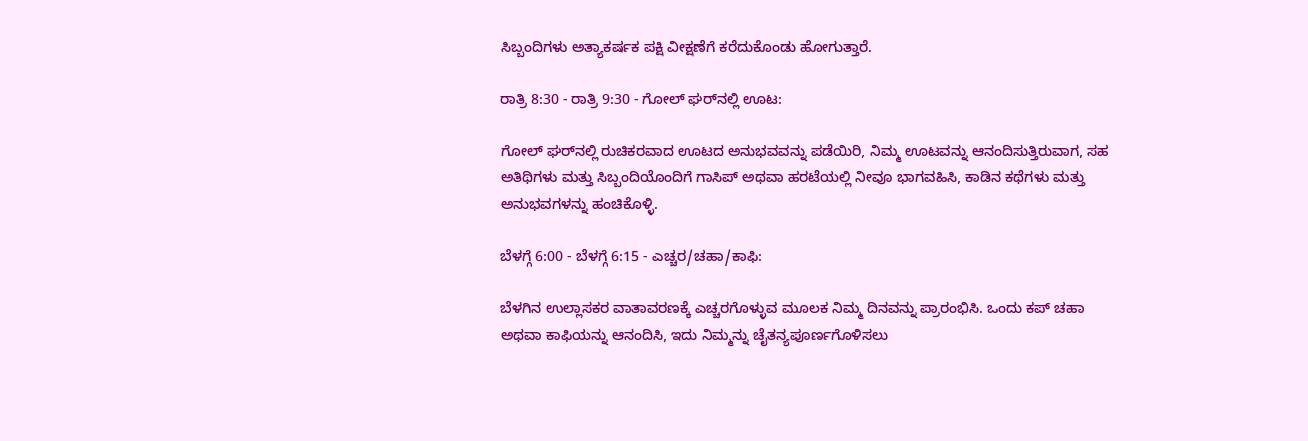ಸಿಬ್ಬಂದಿಗಳು ಅತ್ಯಾಕರ್ಷಕ ಪಕ್ಷಿ ವೀಕ್ಷಣೆಗೆ ಕರೆದುಕೊಂಡು ಹೋಗುತ್ತಾರೆ.

ರಾತ್ರಿ 8:30 - ರಾತ್ರಿ 9:30 - ಗೋಲ್ ಘರ್‌ನಲ್ಲಿ ಊಟ:

ಗೋಲ್ ಘರ್‌ನಲ್ಲಿ ರುಚಿಕರವಾದ ಊಟದ ಅನುಭವವನ್ನು ಪಡೆಯಿರಿ, ನಿಮ್ಮ ಊಟವನ್ನು ಆನಂದಿಸುತ್ತಿರುವಾಗ, ಸಹ ಅತಿಥಿಗಳು ಮತ್ತು ಸಿಬ್ಬಂದಿಯೊಂದಿಗೆ ಗಾಸಿಪ್‌ ಅಥವಾ ಹರಟೆಯಲ್ಲಿ ನೀವೂ ಭಾಗವಹಿಸಿ, ಕಾಡಿನ ಕಥೆಗಳು ಮತ್ತು ಅನುಭವಗಳನ್ನು ಹಂಚಿಕೊಳ್ಳಿ.

ಬೆಳಗ್ಗೆ 6:00 - ಬೆಳಗ್ಗೆ 6:15 - ಎಚ್ಚರ/ಚಹಾ/ಕಾಫಿ:

ಬೆಳಗಿನ ಉಲ್ಲಾಸಕರ ವಾತಾವರಣಕ್ಕೆ ಎಚ್ಚರಗೊಳ್ಳುವ ಮೂಲಕ ನಿಮ್ಮ ದಿನವನ್ನು ಪ್ರಾರಂಭಿಸಿ. ಒಂದು ಕಪ್ ಚಹಾ ಅಥವಾ ಕಾಫಿಯನ್ನು ಆನಂದಿಸಿ, ಇದು ನಿಮ್ಮನ್ನು ಚೈತನ್ಯಪೂರ್ಣಗೊಳಿಸಲು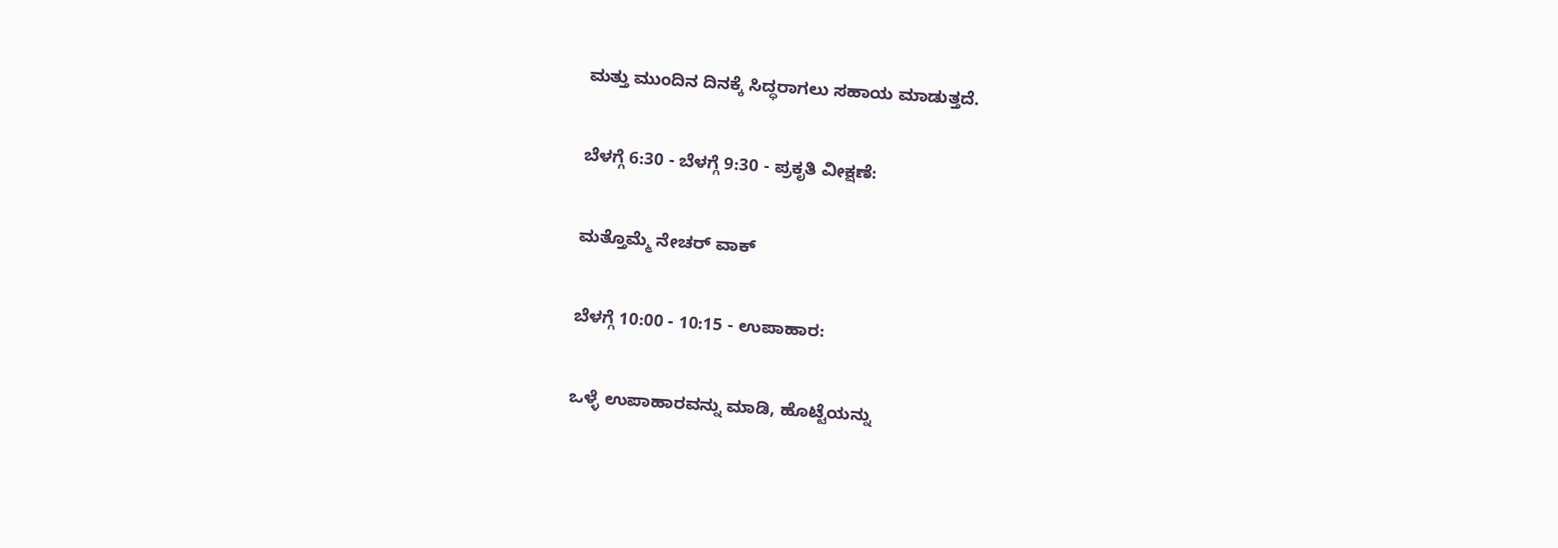ಮತ್ತು ಮುಂದಿನ ದಿನಕ್ಕೆ ಸಿದ್ಧರಾಗಲು ಸಹಾಯ ಮಾಡುತ್ತದೆ.

ಬೆಳಗ್ಗೆ 6:30 - ಬೆಳಗ್ಗೆ 9:30 - ಪ್ರಕೃತಿ ವೀಕ್ಷಣೆ:

ಮತ್ತೊಮ್ಮೆ ನೇಚರ್‌ ವಾಕ್‌

ಬೆಳಗ್ಗೆ 10:00 - 10:15 - ಉಪಾಹಾರ:

ಒಳ್ಳೆ ಉಪಾಹಾರವನ್ನು ಮಾಡಿ, ಹೊಟ್ಟೆಯನ್ನು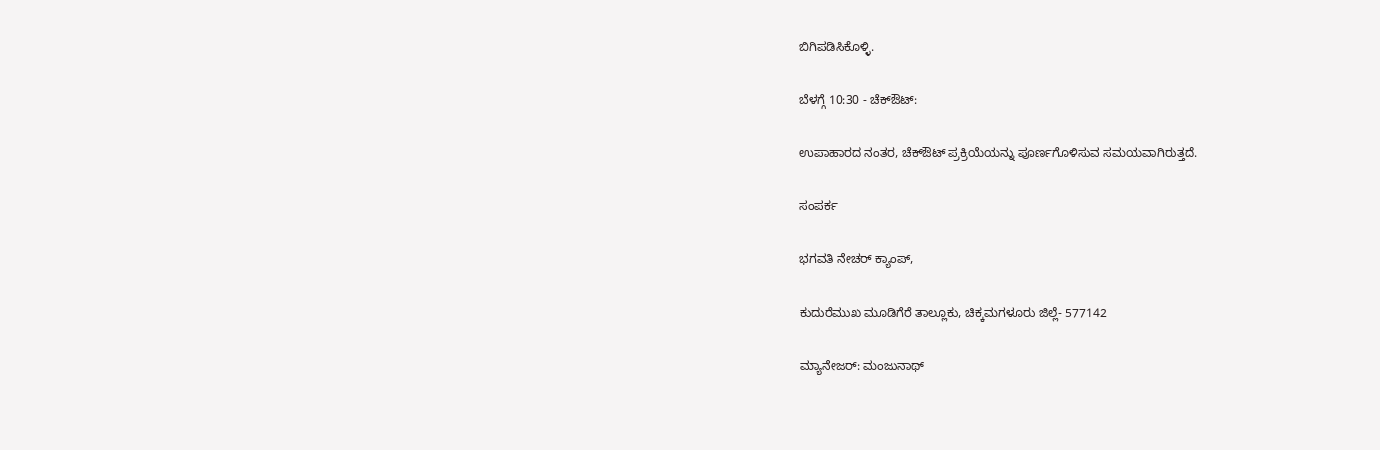ಬಿಗಿಪಡಿಸಿಕೊಳ್ಳಿ.

ಬೆಳಗ್ಗೆ 10:30 - ಚೆಕ್ಔಟ್:

ಉಪಾಹಾರದ ನಂತರ, ಚೆಕ್ಔಟ್ ಪ್ರಕ್ರಿಯೆಯನ್ನು ಪೂರ್ಣಗೊಳಿಸುವ ಸಮಯವಾಗಿರುತ್ತದೆ.

ಸಂಪರ್ಕ

ಭಗವತಿ ನೇಚರ್ ಕ್ಯಾಂಪ್,

ಕುದುರೆಮುಖ ಮೂಡಿಗೆರೆ ತಾಲ್ಲೂಕು, ಚಿಕ್ಕಮಗಳೂರು ಜಿಲ್ಲೆ- 577142

ಮ್ಯಾನೇಜರ್: ಮಂಜುನಾಥ್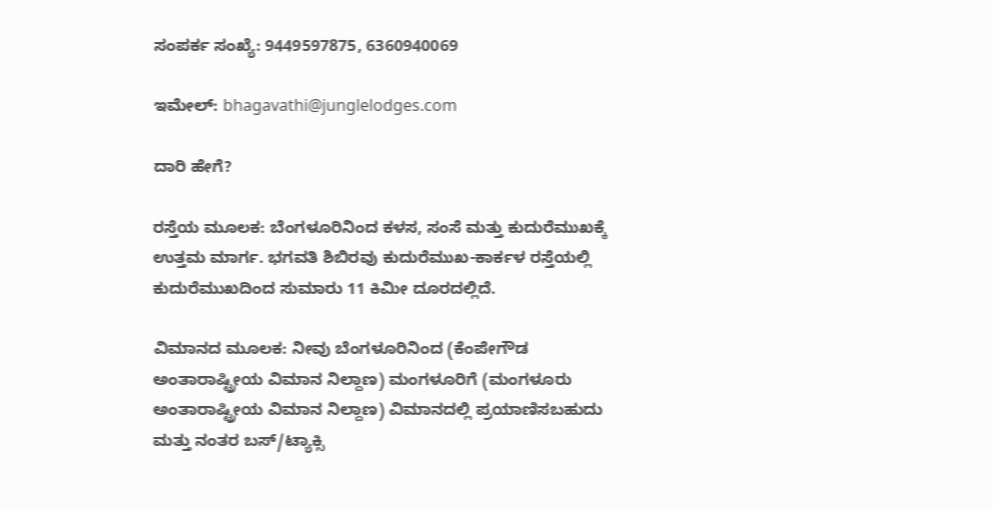ಸಂಪರ್ಕ ಸಂಖ್ಯೆ: 9449597875, 6360940069

ಇಮೇಲ್: bhagavathi@junglelodges.com

ದಾರಿ ಹೇಗೆ?

ರಸ್ತೆಯ ಮೂಲಕ: ಬೆಂಗಳೂರಿನಿಂದ ಕಳಸ, ಸಂಸೆ ಮತ್ತು ಕುದುರೆಮುಖಕ್ಕೆ ಉತ್ತಮ ಮಾರ್ಗ. ಭಗವತಿ ಶಿಬಿರವು ಕುದುರೆಮುಖ-ಕಾರ್ಕಳ ರಸ್ತೆಯಲ್ಲಿ ಕುದುರೆಮುಖದಿಂದ ಸುಮಾರು 11 ಕಿಮೀ ದೂರದಲ್ಲಿದೆ.

ವಿಮಾನದ ಮೂಲಕ: ನೀವು ಬೆಂಗಳೂರಿನಿಂದ (ಕೆಂಪೇಗೌಡ ಅಂತಾರಾಷ್ಟ್ರೀಯ ವಿಮಾನ ನಿಲ್ದಾಣ) ಮಂಗಳೂರಿಗೆ (ಮಂಗಳೂರು ಅಂತಾರಾಷ್ಟ್ರೀಯ ವಿಮಾನ ನಿಲ್ದಾಣ) ವಿಮಾನದಲ್ಲಿ ಪ್ರಯಾಣಿಸಬಹುದು ಮತ್ತು ನಂತರ ಬಸ್/ಟ್ಯಾಕ್ಸಿ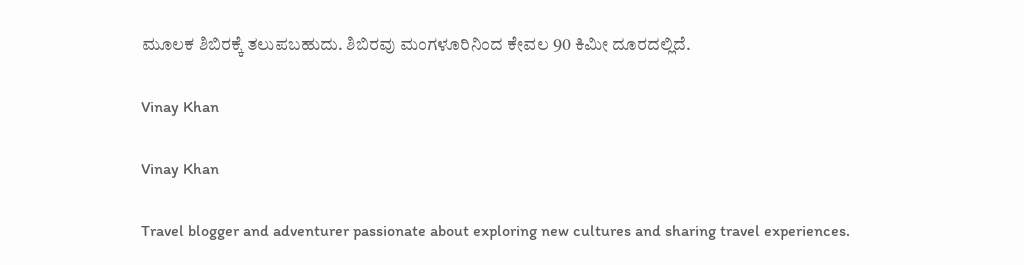ಮೂಲಕ ಶಿಬಿರಕ್ಕೆ ತಲುಪಬಹುದು. ಶಿಬಿರವು ಮಂಗಳೂರಿನಿಂದ ಕೇವಲ 90 ಕಿಮೀ ದೂರದಲ್ಲಿದೆ.

Vinay Khan

Vinay Khan

Travel blogger and adventurer passionate about exploring new cultures and sharing travel experiences.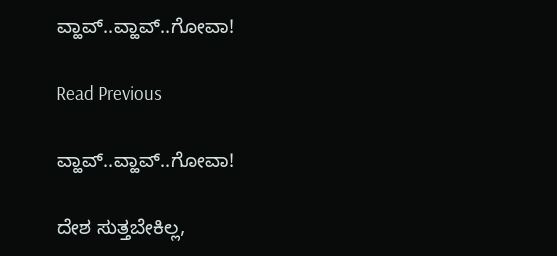ವ್ಹಾವ್..ವ್ಹಾವ್..ಗೋವಾ!

Read Previous

ವ್ಹಾವ್..ವ್ಹಾವ್..ಗೋವಾ!

ದೇಶ ಸುತ್ತಬೇಕಿಲ್ಲ,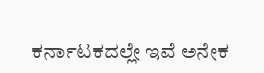ಕರ್ನಾಟಕದಲ್ಲೇ ಇವೆ ಅನೇಕ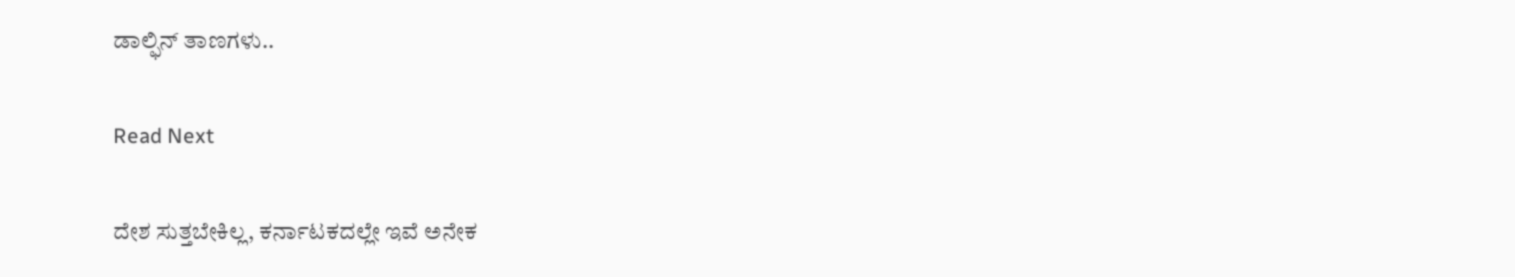ಡಾಲ್ಫಿನ್‌ ತಾಣಗಳು..

Read Next

ದೇಶ ಸುತ್ತಬೇಕಿಲ್ಲ, ಕರ್ನಾಟಕದಲ್ಲೇ ಇವೆ ಅನೇಕ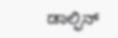ಡಾಲ್ಫಿನ್‌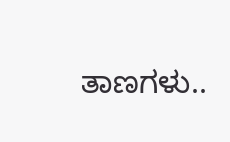ತಾಣಗಳು..